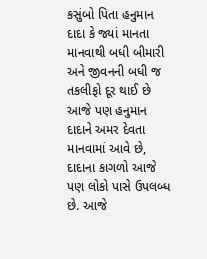કસુંબો પિતા હનુમાન દાદા કે જ્યાં માનતા માનવાથી બધી બીમારી અને જીવનની બધી જ તકલીફો દૂર થાઈ છે
આજે પણ હનુમાન દાદાને અમર દેવતા માનવામાં આવે છે, દાદાના કાગળો આજે પણ લોકો પાસે ઉપલબ્ધ છે. આજે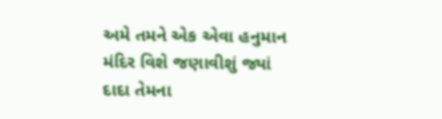અમે તમને એક એવા હનુમાન મંદિર વિશે જણાવીશું જ્યાં દાદા તેમના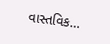વાસ્તવિક…